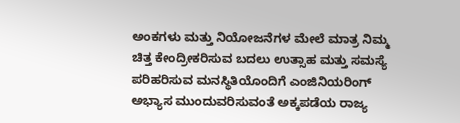ಅಂಕಗಳು ಮತ್ತು ನಿಯೋಜನೆಗಳ ಮೇಲೆ ಮಾತ್ರ ನಿಮ್ಮ ಚಿತ್ತ ಕೇಂದ್ರೀಕರಿಸುವ ಬದಲು ಉತ್ಸಾಹ ಮತ್ತು ಸಮಸ್ಯೆ ಪರಿಹರಿಸುವ ಮನಸ್ಥಿತಿಯೊಂದಿಗೆ ಎಂಜಿನಿಯರಿಂಗ್‌ ಅಭ್ಯಾಸ ಮುಂದುವರಿಸುವಂತೆ ಅಕ್ಕಪಡೆಯ ರಾಜ್ಯ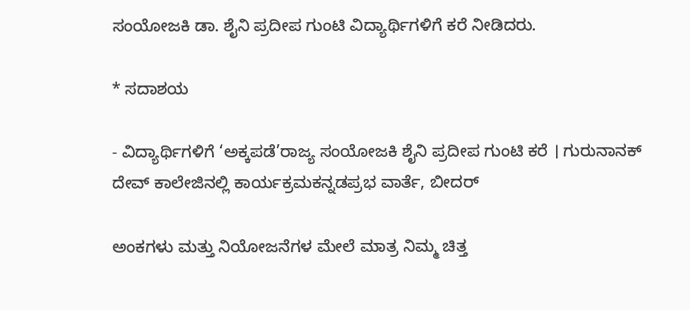ಸಂಯೋಜಕಿ ಡಾ. ಶೈನಿ ಪ್ರದೀಪ ಗುಂಟಿ ವಿದ್ಯಾರ್ಥಿಗಳಿಗೆ ಕರೆ ನೀಡಿದರು.

* ಸದಾಶಯ

- ವಿದ್ಯಾರ್ಥಿಗಳಿಗೆ ‘ಅಕ್ಕಪಡೆ’ರಾಜ್ಯ ಸಂಯೋಜಕಿ ಶೈನಿ ಪ್ರದೀಪ ಗುಂಟಿ ಕರೆ । ಗುರುನಾನಕ್‌ ದೇವ್‌ ಕಾಲೇಜಿನಲ್ಲಿ ಕಾರ್ಯಕ್ರಮಕನ್ನಡಪ್ರಭ ವಾರ್ತೆ, ಬೀದರ್‌

ಅಂಕಗಳು ಮತ್ತು ನಿಯೋಜನೆಗಳ ಮೇಲೆ ಮಾತ್ರ ನಿಮ್ಮ ಚಿತ್ತ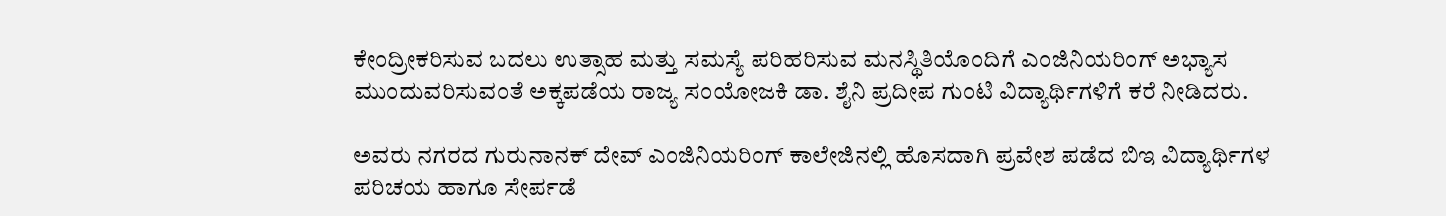ಕೇಂದ್ರೀಕರಿಸುವ ಬದಲು ಉತ್ಸಾಹ ಮತ್ತು ಸಮಸ್ಯೆ ಪರಿಹರಿಸುವ ಮನಸ್ಥಿತಿಯೊಂದಿಗೆ ಎಂಜಿನಿಯರಿಂಗ್‌ ಅಭ್ಯಾಸ ಮುಂದುವರಿಸುವಂತೆ ಅಕ್ಕಪಡೆಯ ರಾಜ್ಯ ಸಂಯೋಜಕಿ ಡಾ. ಶೈನಿ ಪ್ರದೀಪ ಗುಂಟಿ ವಿದ್ಯಾರ್ಥಿಗಳಿಗೆ ಕರೆ ನೀಡಿದರು.

ಅವರು ನಗರದ ಗುರುನಾನಕ್‌ ದೇವ್‌ ಎಂಜಿನಿಯರಿಂಗ್‌ ಕಾಲೇಜಿನಲ್ಲಿ ಹೊಸದಾಗಿ ಪ್ರವೇಶ ಪಡೆದ ಬಿಇ ವಿದ್ಯಾರ್ಥಿಗಳ ಪರಿಚಯ ಹಾಗೂ ಸೇರ್ಪಡೆ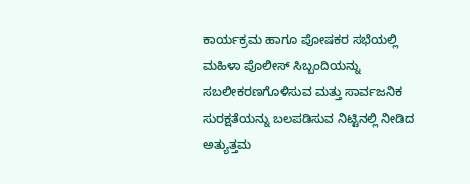ಕಾರ್ಯಕ್ರಮ ಹಾಗೂ ಪೋಷಕರ ಸಭೆಯಲ್ಲಿ ಮಹಿಳಾ ಪೊಲೀಸ್‌ ಸಿಬ್ಬಂದಿಯನ್ನು ಸಬಲೀಕರಣಗೊಳಿಸುವ ಮತ್ತು ಸಾರ್ವಜನಿಕ ಸುರಕ್ಷತೆಯನ್ನು ಬಲಪಡಿಸುವ ನಿಟ್ಟಿನಲ್ಲಿ ನೀಡಿದ ಅತ್ಯುತ್ತಮ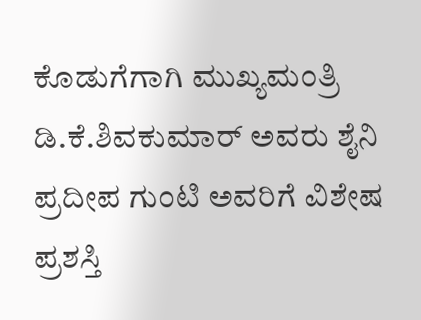ಕೊಡುಗೆಗಾಗಿ ಮುಖ್ಯಮಂತ್ರಿ ಡಿ.ಕೆ.ಶಿವಕುಮಾರ್‌ ಅವರು ಶೈನಿ ಪ್ರದೀಪ ಗುಂಟಿ ಅವರಿಗೆ ವಿಶೇಷ ಪ್ರಶಸ್ತಿ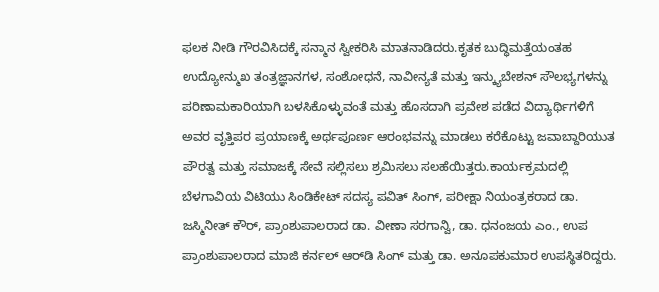ಫಲಕ ನೀಡಿ ಗೌರವಿಸಿದಕ್ಕೆ ಸನ್ಮಾನ ಸ್ವೀಕರಿಸಿ ಮಾತನಾಡಿದರು.ಕೃತಕ ಬುದ್ಧಿಮತ್ತೆಯಂತಹ ಉದ್ಯೋನ್ಮುಖ ತಂತ್ರಜ್ಞಾನಗಳ, ಸಂಶೋಧನೆ, ನಾವೀನ್ಯತೆ ಮತ್ತು ಇನ್ಕ್ಯುಬೇಶನ್ ಸೌಲಭ್ಯಗಳನ್ನು ಪರಿಣಾಮಕಾರಿಯಾಗಿ ಬಳಸಿಕೊಳ್ಳುವಂತೆ ಮತ್ತು ಹೊಸದಾಗಿ ಪ್ರವೇಶ ಪಡೆದ ವಿದ್ಯಾರ್ಥಿಗಳಿಗೆ ಅವರ ವೃತ್ತಿಪರ ಪ್ರಯಾಣಕ್ಕೆ ಅರ್ಥಪೂರ್ಣ ಆರಂಭವನ್ನು ಮಾಡಲು ಕರೆಕೊಟ್ಟು ಜವಾಬ್ದಾರಿಯುತ ಪೌರತ್ವ ಮತ್ತು ಸಮಾಜಕ್ಕೆ ಸೇವೆ ಸಲ್ಲಿಸಲು ಶ್ರಮಿಸಲು ಸಲಹೆಯಿತ್ತರು.ಕಾರ್ಯಕ್ರಮದಲ್ಲಿ ಬೆಳಗಾವಿಯ ವಿಟಿಯು ಸಿಂಡಿಕೇಟ್‌ ಸದಸ್ಯ ಪವಿತ್‌ ಸಿಂಗ್‌, ಪರೀಕ್ಷಾ ನಿಯಂತ್ರಕರಾದ ಡಾ. ಜಸ್ಮಿನೀತ್‌ ಕೌರ್‌, ಪ್ರಾಂಶುಪಾಲರಾದ ಡಾ. ವೀಣಾ ಸರಗಾನ್ವಿ, ಡಾ. ಧನಂಜಯ ಎಂ., ಉಪ ಪ್ರಾಂಶುಪಾಲರಾದ ಮಾಜಿ ಕರ್ನಲ್‌ ಆರ್‌ಡಿ ಸಿಂಗ್‌ ಮತ್ತು ಡಾ. ಅನೂಪಕುಮಾರ ಉಪಸ್ಥಿತರಿದ್ದರು.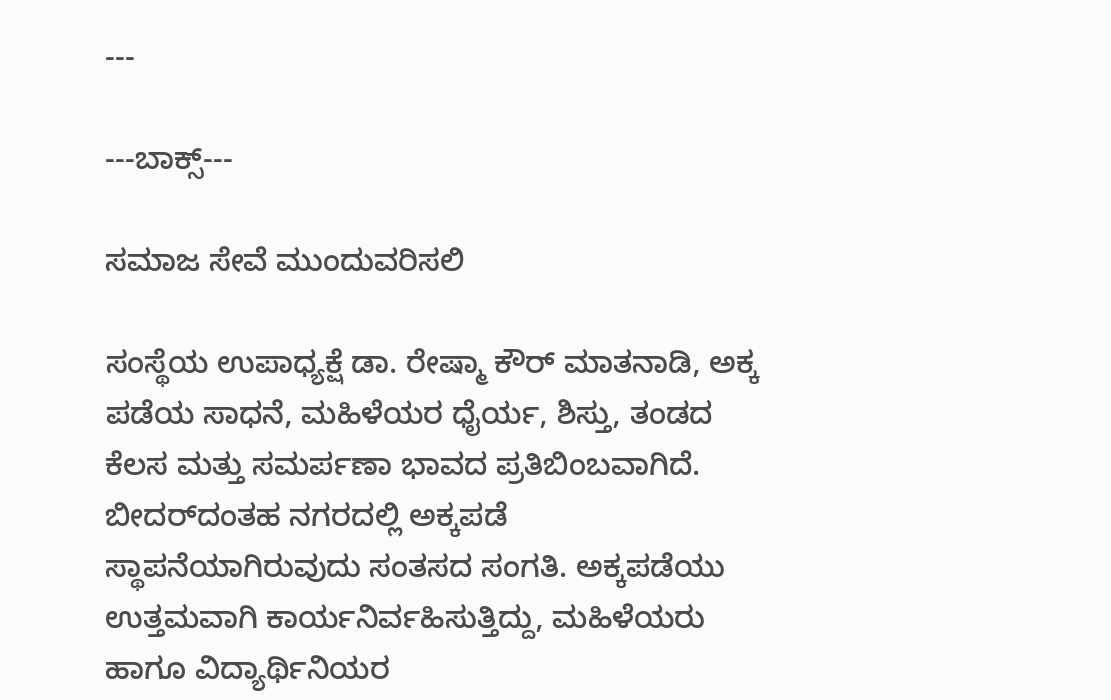---

---ಬಾಕ್ಸ್‌---

ಸಮಾಜ ಸೇವೆ ಮುಂದುವರಿಸಲಿ

ಸಂಸ್ಥೆಯ ಉಪಾಧ್ಯಕ್ಷೆ ಡಾ. ರೇಷ್ಮಾ ಕೌರ್‌ ಮಾತನಾಡಿ, ಅಕ್ಕ ಪಡೆಯ ಸಾಧನೆ, ಮಹಿಳೆಯರ ಧೈರ್ಯ, ಶಿಸ್ತು, ತಂಡದ ಕೆಲಸ ಮತ್ತು ಸಮರ್ಪಣಾ ಭಾವದ ಪ್ರತಿಬಿಂಬವಾಗಿದೆ. ಬೀದರ್‌ದಂತಹ ನಗರದಲ್ಲಿ ಅಕ್ಕಪಡೆ ಸ್ಥಾಪನೆಯಾಗಿರುವುದು ಸಂತಸದ ಸಂಗತಿ. ಅಕ್ಕಪಡೆಯು ಉತ್ತಮವಾಗಿ ಕಾರ್ಯನಿರ್ವಹಿಸುತ್ತಿದ್ದು, ಮಹಿಳೆಯರು ಹಾಗೂ ವಿದ್ಯಾರ್ಥಿನಿಯರ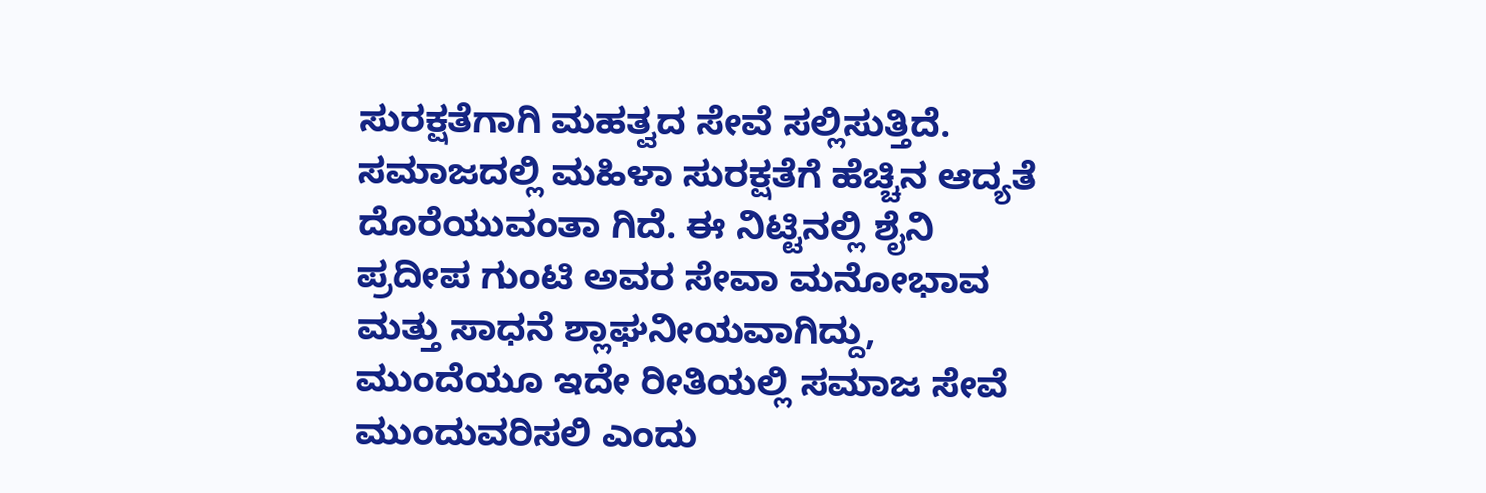ಸುರಕ್ಷತೆಗಾಗಿ ಮಹತ್ವದ ಸೇವೆ ಸಲ್ಲಿಸುತ್ತಿದೆ. ಸಮಾಜದಲ್ಲಿ ಮಹಿಳಾ ಸುರಕ್ಷತೆಗೆ ಹೆಚ್ಚಿನ ಆದ್ಯತೆ ದೊರೆಯುವಂತಾ ಗಿದೆ. ಈ ನಿಟ್ಟಿನಲ್ಲಿ ಶೈನಿ ಪ್ರದೀಪ ಗುಂಟಿ ಅವರ ಸೇವಾ ಮನೋಭಾವ ಮತ್ತು ಸಾಧನೆ ಶ್ಲಾಘನೀಯವಾಗಿದ್ದು, ಮುಂದೆಯೂ ಇದೇ ರೀತಿಯಲ್ಲಿ ಸಮಾಜ ಸೇವೆ ಮುಂದುವರಿಸಲಿ ಎಂದು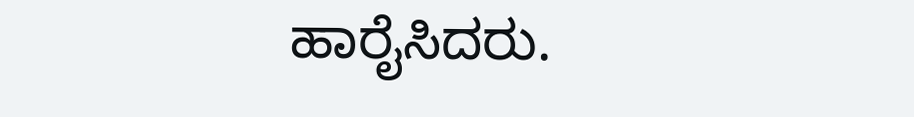ಹಾರೈಸಿದರು.